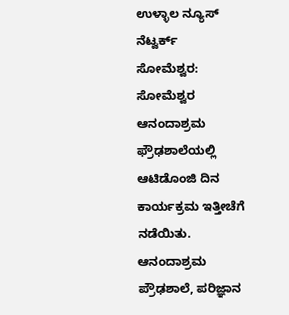ಉಳ್ಳಾಲ ನ್ಯೂಸ್ ನೆಟ್ವರ್ಕ್
ಸೋಮೆಶ್ವರ: ಸೋಮೆಶ್ವರ ಆನಂದಾಶ್ರಮ ಫ್ರೌಢಶಾಲೆಯಲ್ಲಿ ಆಟಿಡೊಂಜಿ ದಿನ ಕಾರ್ಯಕ್ರಮ ಇತ್ತೀಚೆಗೆ ನಡೆಯಿತು.
ಆನಂದಾಶ್ರಮ ಪ್ರೌಢಶಾಲೆ, ಪರಿಜ್ಞಾನ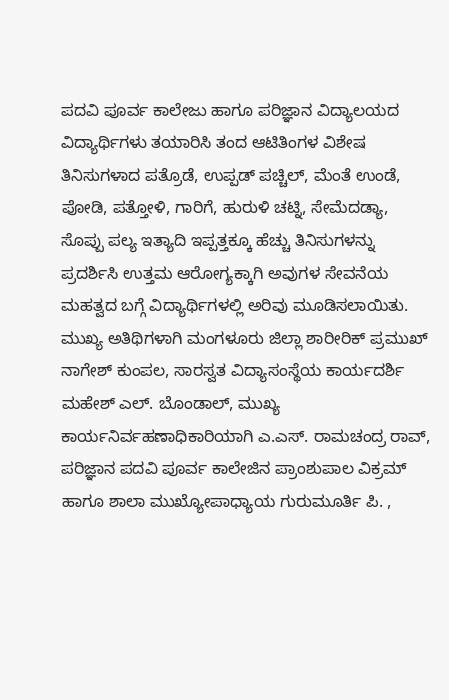ಪದವಿ ಪೂರ್ವ ಕಾಲೇಜು ಹಾಗೂ ಪರಿಜ್ಞಾನ ವಿದ್ಯಾಲಯದ ವಿದ್ಯಾರ್ಥಿಗಳು ತಯಾರಿಸಿ ತಂದ ಆಟಿತಿಂಗಳ ವಿಶೇಷ ತಿನಿಸುಗಳಾದ ಪತ್ರೊಡೆ, ಉಪ್ಪಡ್ ಪಚ್ಚಿಲ್, ಮೆಂತೆ ಉಂಡೆ, ಪೋಡಿ, ಪತ್ತೋಳಿ, ಗಾರಿಗೆ, ಹುರುಳಿ ಚಟ್ನಿ, ಸೇಮೆದಡ್ಯಾ, ಸೊಪ್ಪು ಪಲ್ಯ ಇತ್ಯಾದಿ ಇಪ್ಪತ್ತಕ್ಕೂ ಹೆಚ್ಚು ತಿನಿಸುಗಳನ್ನು ಪ್ರದರ್ಶಿಸಿ ಉತ್ತಮ ಆರೋಗ್ಯಕ್ಕಾಗಿ ಅವುಗಳ ಸೇವನೆಯ ಮಹತ್ವದ ಬಗ್ಗೆ ವಿದ್ಯಾರ್ಥಿಗಳಲ್ಲಿ ಅರಿವು ಮೂಡಿಸಲಾಯಿತು.
ಮುಖ್ಯ ಅತಿಥಿಗಳಾಗಿ ಮಂಗಳೂರು ಜಿಲ್ಲಾ ಶಾರೀರಿಕ್ ಪ್ರಮುಖ್ ನಾಗೇಶ್ ಕುಂಪಲ, ಸಾರಸ್ವತ ವಿದ್ಯಾಸಂಸ್ಥೆಯ ಕಾರ್ಯದರ್ಶಿ ಮಹೇಶ್ ಎಲ್. ಬೊಂಡಾಲ್, ಮುಖ್ಯ ಕಾರ್ಯನಿರ್ವಹಣಾಧಿಕಾರಿಯಾಗಿ ಎ.ಎಸ್. ರಾಮಚಂದ್ರ ರಾವ್, ಪರಿಜ್ಞಾನ ಪದವಿ ಪೂರ್ವ ಕಾಲೇಜಿನ ಪ್ರಾಂಶುಪಾಲ ವಿಕ್ರಮ್ ಹಾಗೂ ಶಾಲಾ ಮುಖ್ಯೋಪಾಧ್ಯಾಯ ಗುರುಮೂರ್ತಿ ಪಿ. ,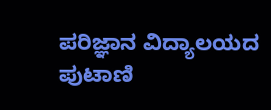ಪರಿಜ್ಞಾನ ವಿದ್ಯಾಲಯದ ಪುಟಾಣಿ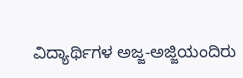ವಿದ್ಯಾರ್ಥಿಗಳ ಅಜ್ಜ-ಅಜ್ಜಿಯಂದಿರು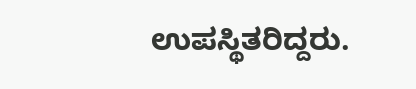ಉಪಸ್ಥಿತರಿದ್ದರು.